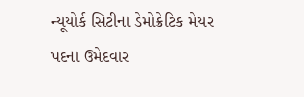ન્યૂયોર્ક સિટીના ડેમોક્રેટિક મેયર પદના ઉમેદવાર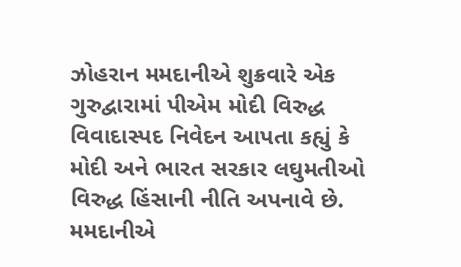ઝોહરાન મમદાનીએ શુક્રવારે એક ગુરુદ્વારામાં પીએમ મોદી વિરુદ્ધ વિવાદાસ્પદ નિવેદન આપતા કહ્યું કે મોદી અને ભારત સરકાર લઘુમતીઓ વિરુદ્ધ હિંસાની નીતિ અપનાવે છે.
મમદાનીએ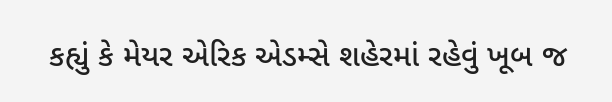કહ્યું કે મેયર એરિક એડમ્સે શહેરમાં રહેવું ખૂબ જ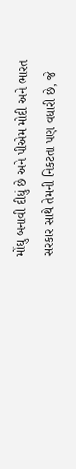મોંઘુ બનાવી દીધું છે અને પીએમ મોદી અને ભારત સરકાર સાથે તેમની નિકટતા પણ વધારી છે, જે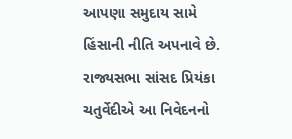આપણા સમુદાય સામે હિંસાની નીતિ અપનાવે છે.
રાજ્યસભા સાંસદ પ્રિયંકા ચતુર્વેદીએ આ નિવેદનનો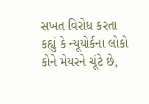સખત વિરોધ કરતા કહ્યું કે ન્યૂયોર્કના લોકો કોને મેયરને ચૂંટે છે,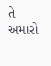તે અમારો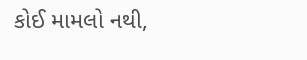કોઈ મામલો નથી,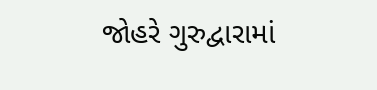જોહરે ગુરુદ્વારામાં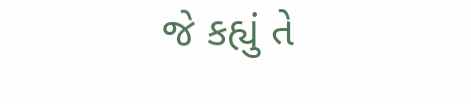જે કહ્યું તે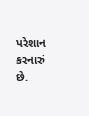પરેશાન કરનારું છે.